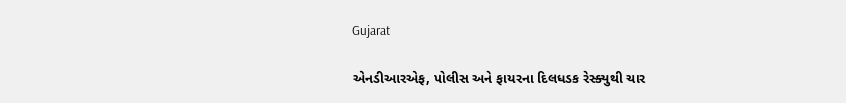Gujarat

એનડીઆરએફ, પોલીસ અને ફાયરના દિલધડક રેસ્ક્યુથી ચાર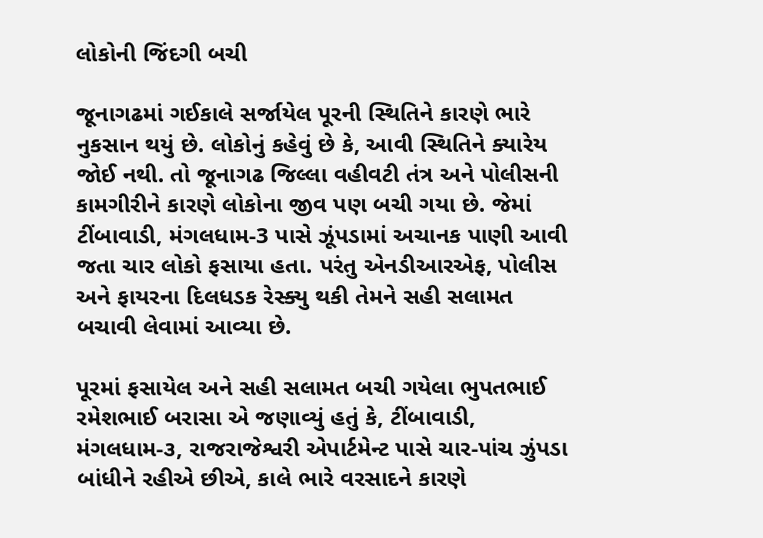લોકોની જિંદગી બચી

જૂનાગઢમાં ગઈકાલે સર્જાયેલ પૂરની સ્થિતિને કારણે ભારે નુકસાન થયું છે. લોકોનું કહેવું છે કે, આવી સ્થિતિને ક્યારેય જોઈ નથી. તો જૂનાગઢ જિલ્લા વહીવટી તંત્ર અને પોલીસની કામગીરીને કારણે લોકોના જીવ પણ બચી ગયા છે. જેમાં ટીંબાવાડી, મંગલધામ-3 પાસે ઝૂંપડામાં અચાનક પાણી આવી જતા ચાર લોકો ફસાયા હતા. પરંતુ એનડીઆરએફ, પોલીસ અને ફાયરના દિલધડક રેસ્ક્યુ થકી તેમને સહી સલામત બચાવી લેવામાં આવ્યા છે.

પૂરમાં ફસાયેલ અને સહી સલામત બચી ગયેલા ભુપતભાઈ રમેશભાઈ બરાસા એ જણાવ્યું હતું કે, ટીંબાવાડી, મંગલધામ-૩, રાજરાજેશ્વરી એપાર્ટમેન્ટ પાસે ચાર-પાંચ ઝુંપડા બાંધીને રહીએ છીએ, કાલે ભારે વરસાદને કારણે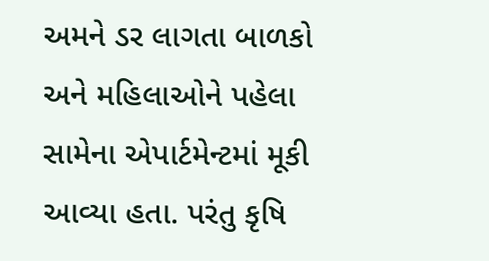અમને ડર લાગતા બાળકો અને મહિલાઓને પહેલા સામેના એપાર્ટમેન્ટમાં મૂકી આવ્યા હતા. પરંતુ કૃષિ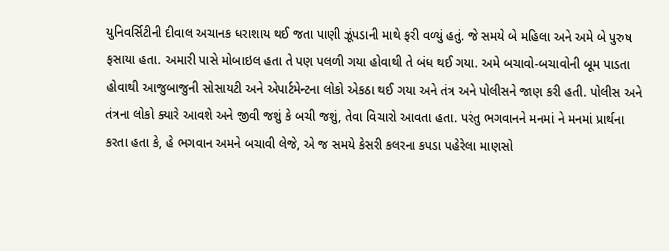યુનિવર્સિટીની દીવાલ અચાનક ધરાશાય થઈ જતા પાણી ઝૂંપડાની માથે ફરી વળ્યું હતું. જે સમયે બે મહિલા અને અમે બે પુરુષ ફસાયા હતા. અમારી પાસે મોબાઇલ હતા તે પણ પલળી ગયા હોવાથી તે બંધ થઈ ગયા. અમે બચાવો-બચાવોની બૂમ પાડતા હોવાથી આજુબાજુની સોસાયટી અને એપાર્ટમેન્ટના લોકો એકઠા થઈ ગયા અને તંત્ર અને પોલીસને જાણ કરી હતી. પોલીસ અને તંત્રના લોકો ક્યારે આવશે અને જીવી જશું કે બચી જશું, તેવા વિચારો આવતા હતા. પરંતુ ભગવાનને મનમાં ને મનમાં પ્રાર્થના કરતા હતા કે, હે ભગવાન અમને બચાવી લેજે, એ જ સમયે કેસરી કલરના કપડા પહેરેલા માણસો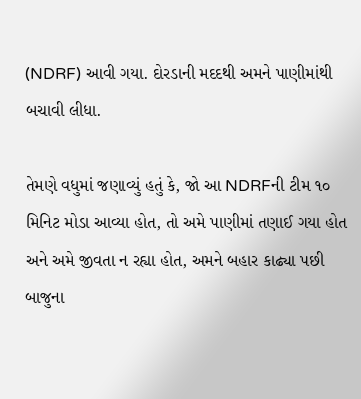(NDRF) આવી ગયા. દોરડાની મદદથી અમને પાણીમાંથી બચાવી લીધા.

તેમણે વધુમાં જણાવ્યું હતું કે, જો આ NDRFની ટીમ ૧૦ મિનિટ મોડા આવ્યા હોત, તો અમે પાણીમાં તણાઈ ગયા હોત અને અમે જીવતા ન રહ્યા હોત, અમને બહાર કાઢ્યા પછી બાજુના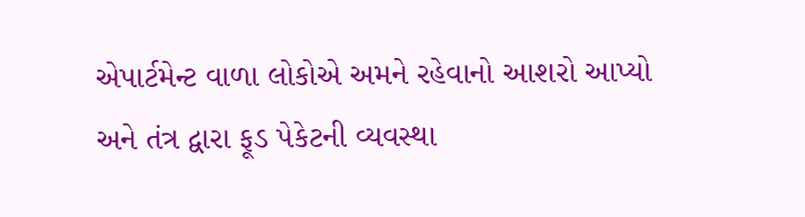એપાર્ટમેન્ટ વાળા લોકોએ અમને રહેવાનો આશરો આપ્યો અને તંત્ર દ્વારા ફૂડ પેકેટની વ્યવસ્થા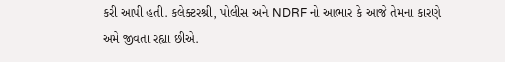કરી આપી હતી. કલેક્ટરશ્રી, પોલીસ અને NDRF નો આભાર કે આજે તેમના કારણે અમે જીવતા રહ્યા છીએ.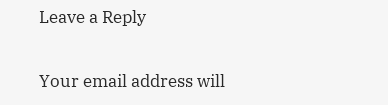Leave a Reply

Your email address will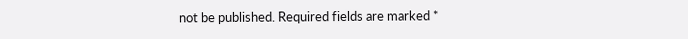not be published. Required fields are marked *